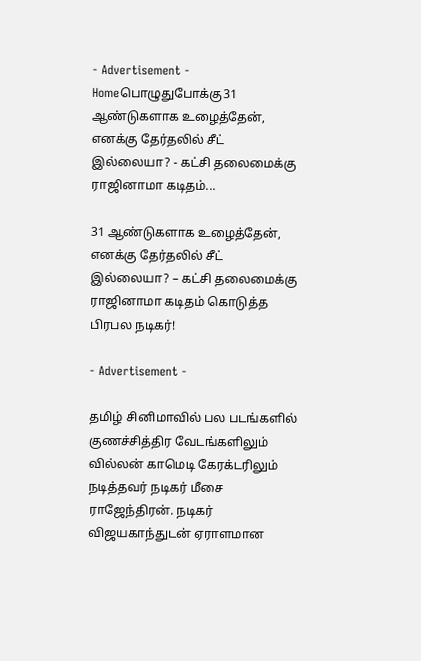- Advertisement -
Homeபொழுதுபோக்கு31 ஆண்டுகளாக உழைத்தேன், எனக்கு தேர்தலில் சீட் இல்லையா? - கட்சி தலைமைக்கு ராஜினாமா கடிதம்...

31 ஆண்டுகளாக உழைத்தேன், எனக்கு தேர்தலில் சீட் இல்லையா? – கட்சி தலைமைக்கு ராஜினாமா கடிதம் கொடுத்த பிரபல நடிகர்!

- Advertisement -

தமிழ் சினிமாவில் பல படங்களில் குணச்சித்திர வேடங்களிலும் வில்லன் காமெடி கேரக்டரிலும் நடித்தவர் நடிகர் மீசை ராஜேந்திரன். நடிகர் விஜயகாந்துடன் ஏராளமான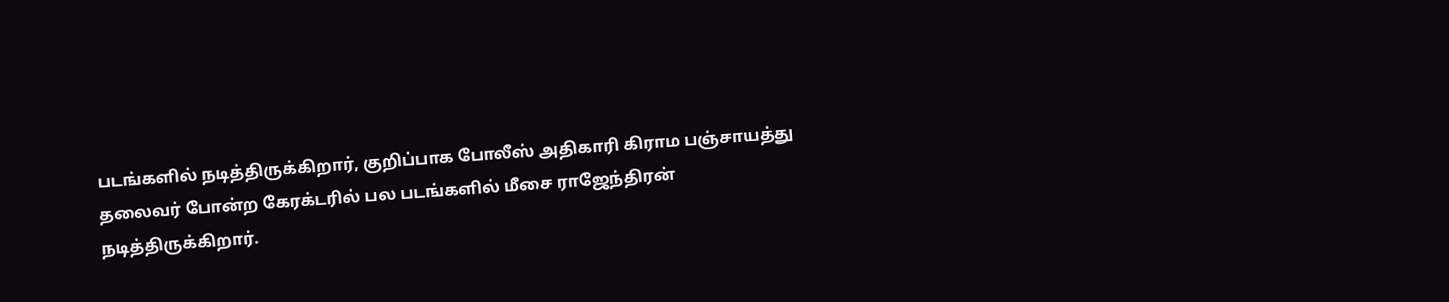படங்களில் நடித்திருக்கிறார், குறிப்பாக போலீஸ் அதிகாரி கிராம பஞ்சாயத்து தலைவர் போன்ற கேரக்டரில் பல படங்களில் மீசை ராஜேந்திரன் நடித்திருக்கிறார்.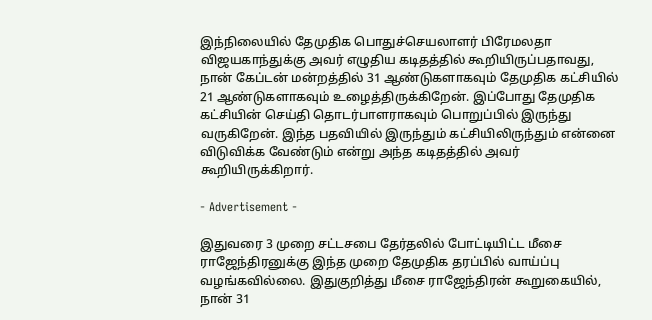இந்நிலையில் தேமுதிக பொதுச்செயலாளர் பிரேமலதா விஜயகாந்துக்கு அவர் எழுதிய கடிதத்தில் கூறியிருப்பதாவது, நான் கேப்டன் மன்றத்தில் 31 ஆண்டுகளாகவும் தேமுதிக கட்சியில் 21 ஆண்டுகளாகவும் உழைத்திருக்கிறேன். இப்போது தேமுதிக கட்சியின் செய்தி தொடர்பாளராகவும் பொறுப்பில் இருந்து வருகிறேன். இந்த பதவியில் இருந்தும் கட்சியிலிருந்தும் என்னை விடுவிக்க வேண்டும் என்று அந்த கடிதத்தில் அவர் கூறியிருக்கிறார்.

- Advertisement -

இதுவரை 3 முறை சட்டசபை தேர்தலில் போட்டியிட்ட மீசை ராஜேந்திரனுக்கு இந்த முறை தேமுதிக தரப்பில் வாய்ப்பு வழங்கவில்லை. இதுகுறித்து மீசை ராஜேந்திரன் கூறுகையில், நான் 31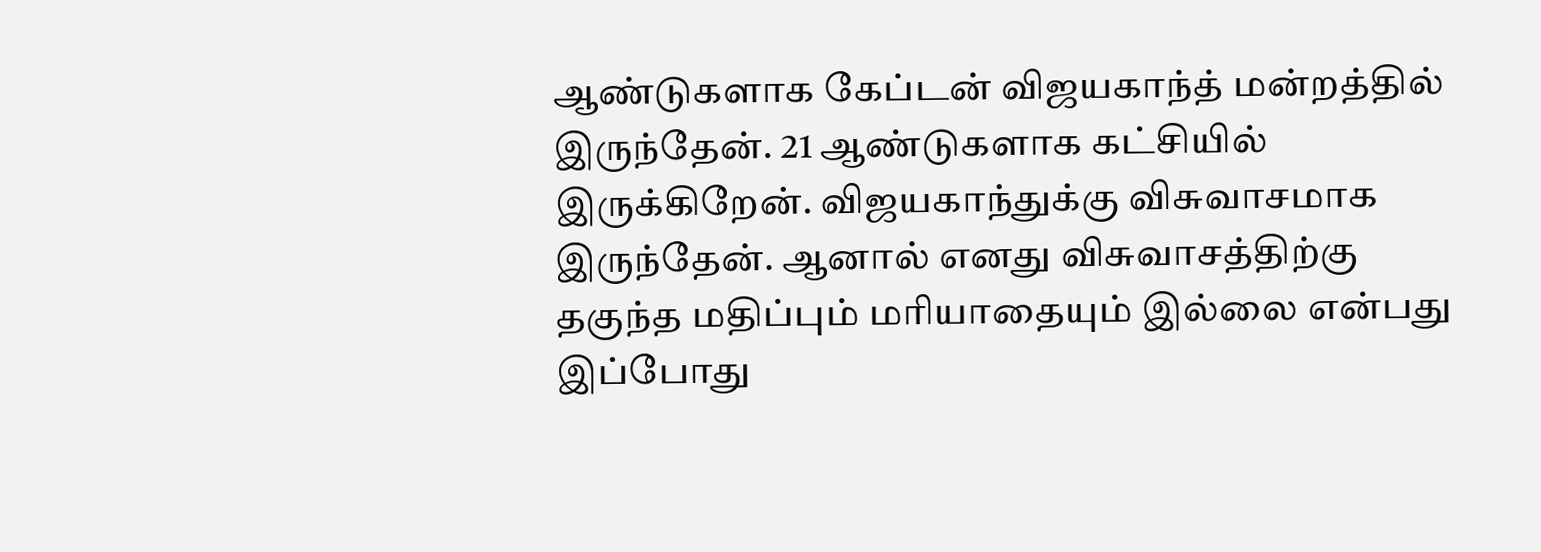ஆண்டுகளாக கேப்டன் விஜயகாந்த் மன்றத்தில் இருந்தேன். 21 ஆண்டுகளாக கட்சியில் இருக்கிறேன். விஜயகாந்துக்கு விசுவாசமாக இருந்தேன். ஆனால் எனது விசுவாசத்திற்கு தகுந்த மதிப்பும் மரியாதையும் இல்லை என்பது இப்போது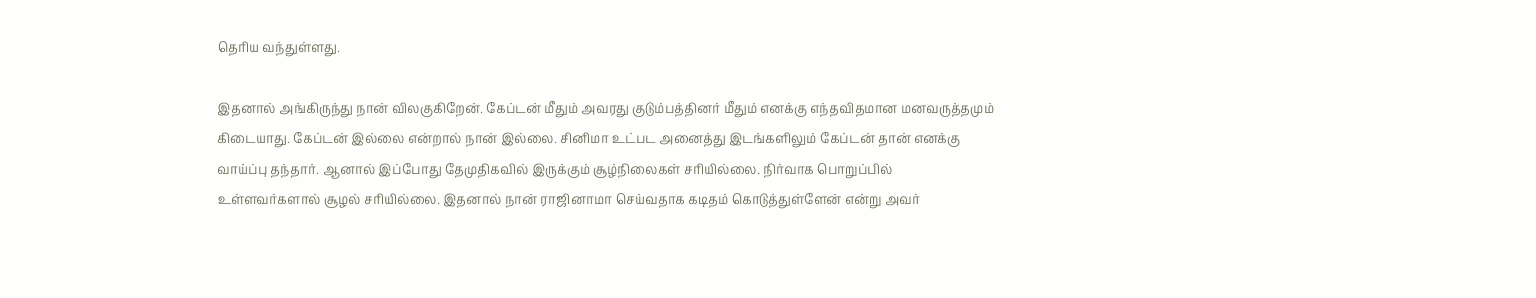தெரிய வந்துள்ளது.

இதனால் அங்கிருந்து நான் விலகுகிறேன். கேப்டன் மீதும் அவரது குடும்பத்தினர் மீதும் எனக்கு எந்தவிதமான மனவருத்தமும் கிடையாது. கேப்டன் இல்லை என்றால் நான் இல்லை. சினிமா உட்பட அனைத்து இடங்களிலும் கேப்டன் தான் எனக்கு வாய்ப்பு தந்தார். ஆனால் இப்போது தேமுதிகவில் இருக்கும் சூழ்நிலைகள் சரியில்லை. நிர்வாக பொறுப்பில் உள்ளவர்களால் சூழல் சரியில்லை. இதனால் நான் ராஜினாமா செய்வதாக கடிதம் கொடுத்துள்ளேன் என்று அவர்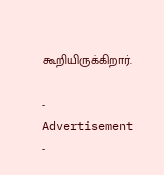கூறியிருக்கிறார்.

- Advertisement -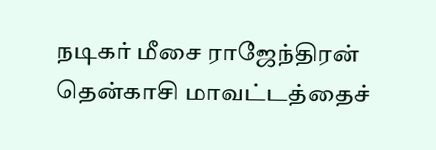நடிகர் மீசை ராஜேந்திரன் தென்காசி மாவட்டத்தைச்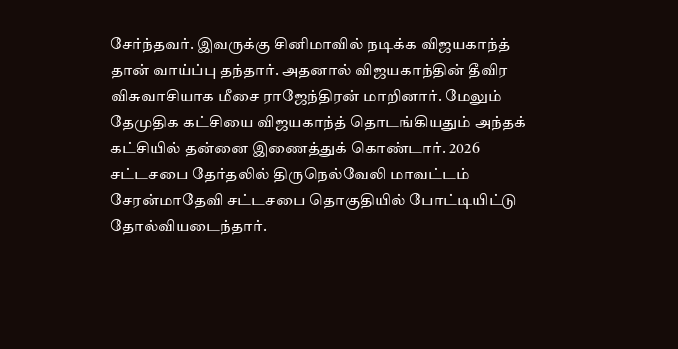சேர்ந்தவர். இவருக்கு சினிமாவில் நடிக்க விஜயகாந்த் தான் வாய்ப்பு தந்தார். அதனால் விஜயகாந்தின் தீவிர விசுவாசியாக மீசை ராஜேந்திரன் மாறினார். மேலும் தேமுதிக கட்சியை விஜயகாந்த் தொடங்கியதும் அந்தக் கட்சியில் தன்னை இணைத்துக் கொண்டார். 2026 சட்டசபை தேர்தலில் திருநெல்வேலி மாவட்டம் சேரன்மாதேவி சட்டசபை தொகுதியில் போட்டியிட்டு தோல்வியடைந்தார்.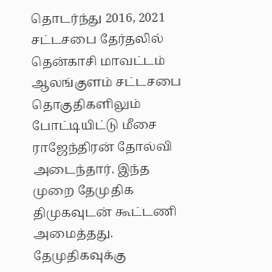தொடர்ந்து 2016, 2021 சட்டசபை தேர்தலில் தென்காசி மாவட்டம் ஆலங்குளம் சட்டசபை தொகுதிகளிலும் போட்டியிட்டு மீசை ராஜேந்திரன் தோல்வி அடைந்தார். இந்த முறை தேமுதிக திமுகவுடன் கூட்டணி அமைத்தது. தேமுதிகவுக்கு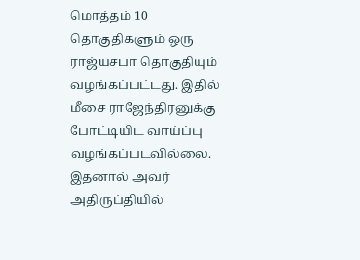மொத்தம் 10 தொகுதிகளும் ஒரு ராஜ்யசபா தொகுதியும் வழங்கப்பட்டது. இதில் மீசை ராஜேந்திரனுக்கு போட்டியிட வாய்ப்பு வழங்கப்படவில்லை. இதனால் அவர் அதிருப்தியில்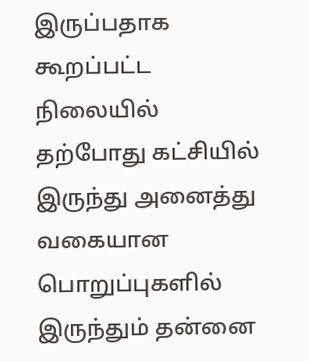இருப்பதாக கூறப்பட்ட நிலையில் தற்போது கட்சியில் இருந்து அனைத்து வகையான பொறுப்புகளில் இருந்தும் தன்னை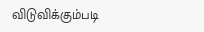விடுவிக்கும்படி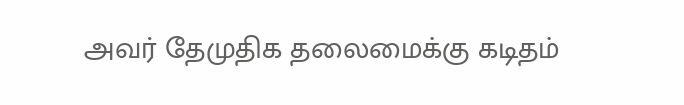அவர் தேமுதிக தலைமைக்கு கடிதம்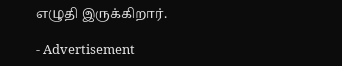எழுதி இருக்கிறார்.

- Advertisement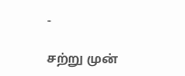-

சற்று முன்